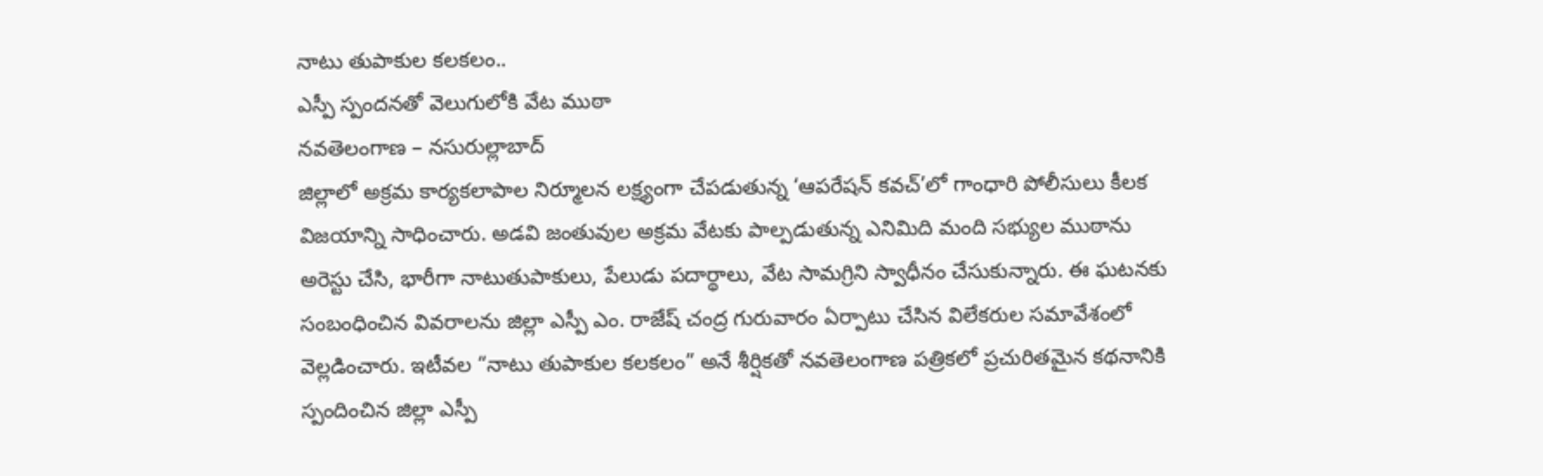నాటు తుపాకుల కలకలం..
ఎస్పీ స్పందనతో వెలుగులోకి వేట ముఠా
నవతెలంగాణ – నసురుల్లాబాద్
జిల్లాలో అక్రమ కార్యకలాపాల నిర్మూలన లక్ష్యంగా చేపడుతున్న ‘ఆపరేషన్ కవచ్’లో గాంధారి పోలీసులు కీలక విజయాన్ని సాధించారు. అడవి జంతువుల అక్రమ వేటకు పాల్పడుతున్న ఎనిమిది మంది సభ్యుల ముఠాను అరెస్టు చేసి, భారీగా నాటుతుపాకులు, పేలుడు పదార్థాలు, వేట సామగ్రిని స్వాధీనం చేసుకున్నారు. ఈ ఘటనకు సంబంధించిన వివరాలను జిల్లా ఎస్పీ ఎం. రాజేష్ చంద్ర గురువారం ఏర్పాటు చేసిన విలేకరుల సమావేశంలో వెల్లడించారు. ఇటీవల “నాటు తుపాకుల కలకలం” అనే శీర్షికతో నవతెలంగాణ పత్రికలో ప్రచురితమైన కథనానికి స్పందించిన జిల్లా ఎస్పీ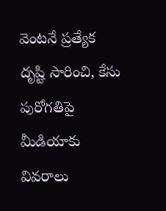వెంటనే ప్రత్యేక దృష్టి సారించి, కేసు పురోగతిపై మీడియాకు వివరాలు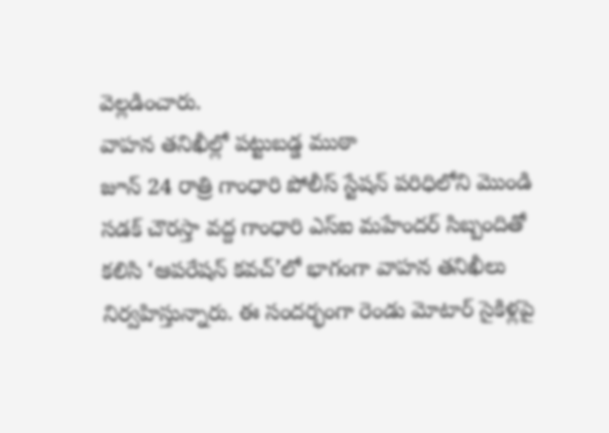వెల్లడించారు.
వాహన తనిఖీల్లో పట్టుబడ్డ ముఠా
జూన్ 24 రాత్రి గాంధారి పోలీస్ స్టేషన్ పరిధిలోని మొండి సడక్ చౌరస్తా వద్ద గాంధారి ఎస్ఐ మహేందర్ సిబ్బందితో కలిసి ‘ఆపరేషన్ కవచ్’లో భాగంగా వాహన తనిఖీలు నిర్వహిస్తున్నారు. ఈ సందర్భంగా రెండు మోటార్ సైకిళ్లపై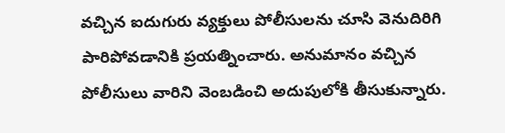వచ్చిన ఐదుగురు వ్యక్తులు పోలీసులను చూసి వెనుదిరిగి పారిపోవడానికి ప్రయత్నించారు. అనుమానం వచ్చిన పోలీసులు వారిని వెంబడించి అదుపులోకి తీసుకున్నారు.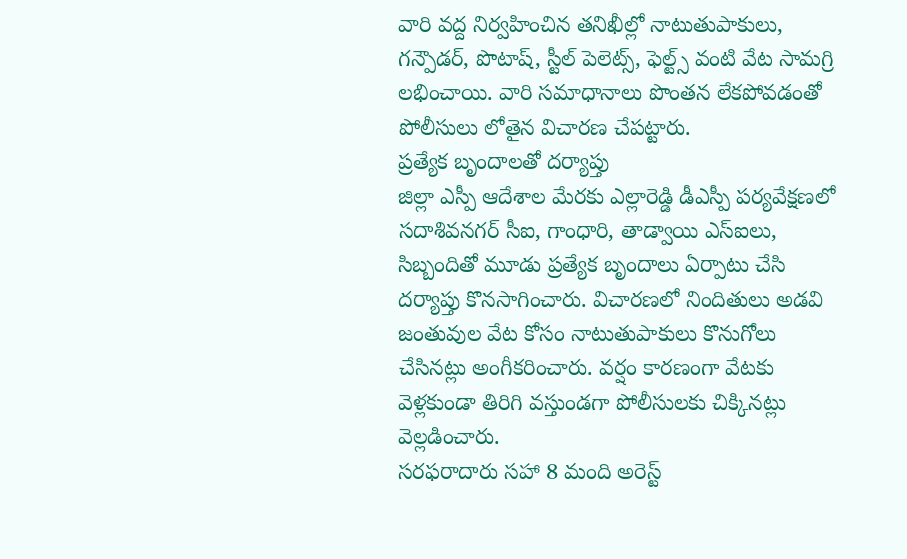వారి వద్ద నిర్వహించిన తనిఖీల్లో నాటుతుపాకులు, గన్పౌడర్, పొటాష్, స్టీల్ పెలెట్స్, ఫెల్ట్స్ వంటి వేట సామగ్రి లభించాయి. వారి సమాధానాలు పొంతన లేకపోవడంతో పోలీసులు లోతైన విచారణ చేపట్టారు.
ప్రత్యేక బృందాలతో దర్యాప్తు
జిల్లా ఎస్పీ ఆదేశాల మేరకు ఎల్లారెడ్డి డీఎస్పీ పర్యవేక్షణలో సదాశివనగర్ సీఐ, గాంధారి, తాడ్వాయి ఎస్ఐలు, సిబ్బందితో మూడు ప్రత్యేక బృందాలు ఏర్పాటు చేసి దర్యాప్తు కొనసాగించారు. విచారణలో నిందితులు అడవి జంతువుల వేట కోసం నాటుతుపాకులు కొనుగోలు చేసినట్లు అంగీకరించారు. వర్షం కారణంగా వేటకు వెళ్లకుండా తిరిగి వస్తుండగా పోలీసులకు చిక్కినట్లు వెల్లడించారు.
సరఫరాదారు సహా 8 మంది అరెస్ట్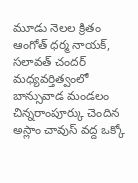మూడు నెలల క్రితం ఆంగోత్ ధర్మ నాయక్, సలావత్ చందర్ మధ్యవర్తిత్వంలో బాన్సువాడ మండలం చిన్నరాంపూర్కు చెందిన అస్లాం చావుస్ వద్ద ఒక్కో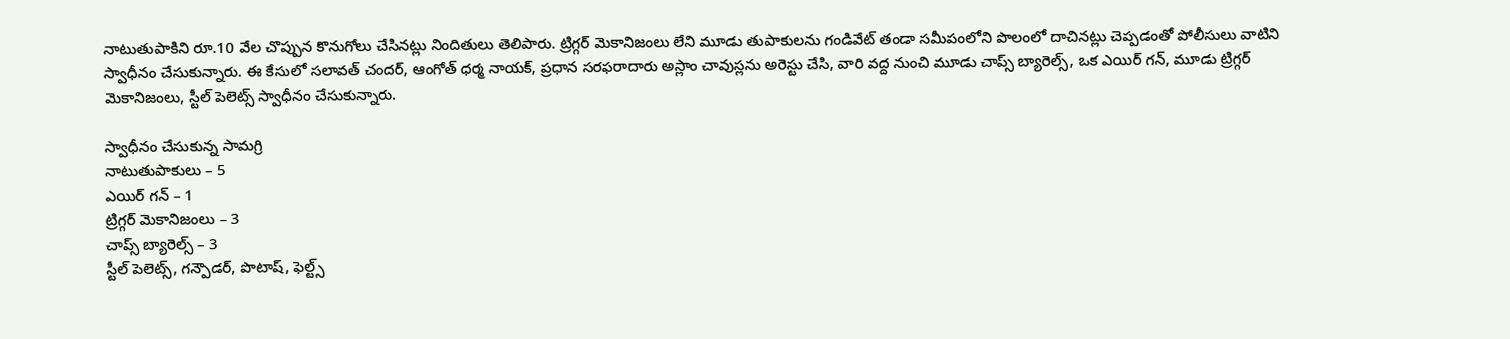నాటుతుపాకిని రూ.10 వేల చొప్పున కొనుగోలు చేసినట్లు నిందితులు తెలిపారు. ట్రిగ్గర్ మెకానిజంలు లేని మూడు తుపాకులను గండివేట్ తండా సమీపంలోని పొలంలో దాచినట్లు చెప్పడంతో పోలీసులు వాటిని స్వాధీనం చేసుకున్నారు. ఈ కేసులో సలావత్ చందర్, ఆంగోత్ ధర్మ నాయక్, ప్రధాన సరఫరాదారు అస్లాం చావుస్లను అరెస్టు చేసి, వారి వద్ద నుంచి మూడు చాప్స్ బ్యారెల్స్, ఒక ఎయిర్ గన్, మూడు ట్రిగ్గర్ మెకానిజంలు, స్టీల్ పెలెట్స్ స్వాధీనం చేసుకున్నారు.

స్వాధీనం చేసుకున్న సామగ్రి
నాటుతుపాకులు – 5
ఎయిర్ గన్ – 1
ట్రిగ్గర్ మెకానిజంలు – 3
చాప్స్ బ్యారెల్స్ – 3
స్టీల్ పెలెట్స్, గన్పౌడర్, పొటాష్, ఫెల్ట్స్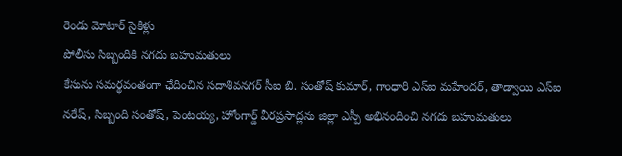రెండు మోటార్ సైకిళ్లు
పోలీసు సిబ్బందికి నగదు బహుమతులు
కేసును సమర్థవంతంగా ఛేదించిన సదాశివనగర్ సీఐ బి. సంతోష్ కుమార్, గాంధారి ఎస్ఐ మహేందర్, తాడ్వాయి ఎస్ఐ నరేష్, సిబ్బంది సంతోష్, పెంటయ్య, హోంగార్డ్ వీరప్రసాద్లను జిల్లా ఎస్పీ అభినందించి నగదు బహుమతులు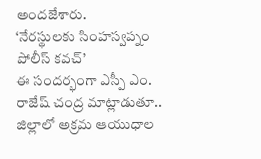అందజేశారు.
‘నేరస్థులకు సింహస్వప్నం పోలీస్ కవచ్’
ఈ సందర్భంగా ఎస్పీ ఎం. రాజేష్ చంద్ర మాట్లాడుతూ.. జిల్లాలో అక్రమ ఆయుధాల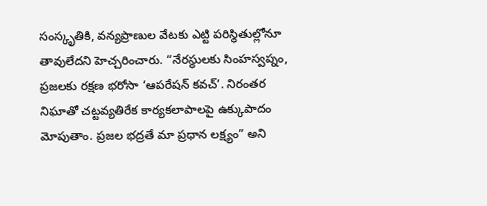సంస్కృతికి, వన్యప్రాణుల వేటకు ఎట్టి పరిస్థితుల్లోనూ తావులేదని హెచ్చరించారు. “నేరస్థులకు సింహస్వప్నం, ప్రజలకు రక్షణ భరోసా ‘ఆపరేషన్ కవచ్’. నిరంతర నిఘాతో చట్టవ్యతిరేక కార్యకలాపాలపై ఉక్కుపాదం మోపుతాం. ప్రజల భద్రతే మా ప్రధాన లక్ష్యం” అని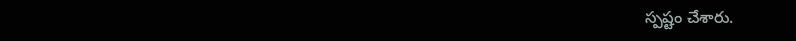స్పష్టం చేశారు.